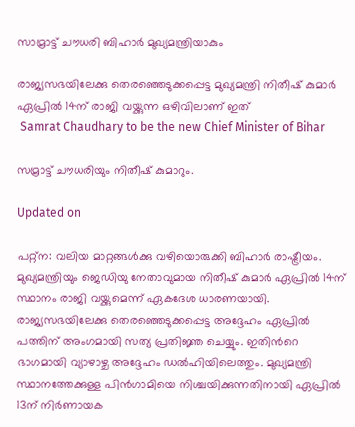സാമ്രാട്ട് ചൗധരി ബിഹാർ മുഖ്യമന്ത്രിയാകും

രാജ്യസഭയിലേക്കു തെരഞ്ഞെടുക്കപ്പെട്ട മുഖ്യമന്ത്രി നിതീഷ് കുമാർ ഏപ്രിൽ 14ന് രാജി വയ്ക്കുന്ന ഒഴിവിലാണ് ഇത്
 Samrat Chaudhary to be the new Chief Minister of Bihar

സമ്രാട്ട് ചൗധരിയും നിതീഷ് കുമാറും.

Updated on

പറ്റ്ന: വലിയ മാറ്റങ്ങൾക്കു വഴിയൊരുക്കി ബിഹാർ രാഷ്ട്രീയം. മുഖ്യമന്ത്രിയും ജെഡിയു നേതാവുമായ നിതീഷ് കുമാർ ഏപ്രിൽ 14ന് സ്ഥാനം രാജി വയ്ക്കുമെന്ന് ഏകദേശ ധാരണയായി. രാജ്യസഭയിലേക്കു തെരഞ്ഞെടുക്കപ്പെട്ട അദ്ദേഹം ഏപ്രിൽ പത്തിന് അംഗമായി സത്യ പ്രതിജ്ഞ ചെയ്യും. ഇതിന്‍റെ ഭാഗമായി വ്യാഴാഴ്ച അദ്ദേഹം ഡൽഹിയിലെത്തും. മുഖ്യമന്ത്രി സ്ഥാനത്തേക്കുള്ള പിൻഗാമിയെ നിശ്ചയിക്കുന്നതിനായി ഏപ്രിൽ 13ന് നിർണായക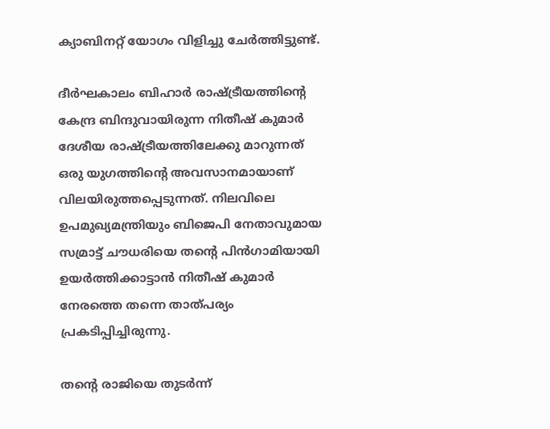ക്യാബിനറ്റ് യോഗം വിളിച്ചു ചേർത്തിട്ടുണ്ട്.

ദീർഘകാലം ബിഹാർ രാഷ്ട്രീയത്തിന്‍റെ കേന്ദ്ര ബിന്ദുവായിരുന്ന നിതീഷ് കുമാർ ദേശീയ രാഷ്ട്രീയത്തിലേക്കു മാറുന്നത് ഒരു യുഗത്തിന്‍റെ അവസാനമായാണ് വിലയിരുത്തപ്പെടുന്നത്. നിലവിലെ ഉപമുഖ്യമന്ത്രിയും ബിജെപി നേതാവുമായ സമ്രാട്ട് ചൗധരിയെ തന്‍റെ പിൻഗാമിയായി ഉയർത്തിക്കാട്ടാൻ നിതീഷ് കുമാർ നേരത്തെ തന്നെ താത്പര്യം പ്രകടിപ്പിച്ചിരുന്നു.

തന്‍റെ രാജിയെ തുടർന്ന്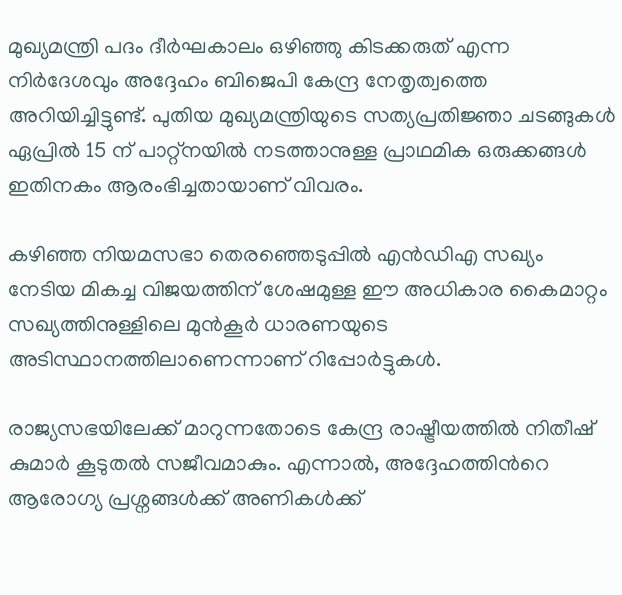മുഖ്യമന്ത്രി പദം ദീർഘകാലം ഒഴിഞ്ഞു കിടക്കരുത് എന്ന നിർദേശവും അദ്ദേഹം ബിജെപി കേന്ദ്ര നേതൃത്വത്തെ അറിയിച്ചിട്ടുണ്ട്. പുതിയ മുഖ്യമന്ത്രിയുടെ സത്യപ്രതിജ്ഞാ ചടങ്ങുകൾ ഏപ്രിൽ 15 ന് പാറ്റ്നയിൽ നടത്താനുള്ള പ്രാഥമിക ഒരുക്കങ്ങൾ ഇതിനകം ആരംഭിച്ചതായാണ് വിവരം.

കഴിഞ്ഞ നിയമസഭാ തെരഞ്ഞെടുപ്പിൽ എൻഡിഎ സഖ്യം നേടിയ മികച്ച വിജയത്തിന് ശേഷമുള്ള ഈ അധികാര കൈമാറ്റം സഖ്യത്തിനുള്ളിലെ മുൻകൂർ ധാരണയുടെ അടിസ്ഥാനത്തിലാണെന്നാണ് റിപ്പോർട്ടുകൾ.

രാജ്യസഭയിലേക്ക് മാറുന്നതോടെ കേന്ദ്ര രാഷ്ട്രീയത്തിൽ നിതീഷ് കുമാർ കൂടുതൽ സജീവമാകും. എന്നാൽ, അദ്ദേഹത്തിന്‍റെ ആരോഗ്യ പ്രശ്നങ്ങൾക്ക് അണികൾക്ക്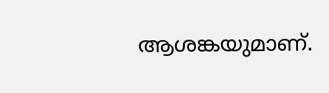ആശങ്കയുമാണ്.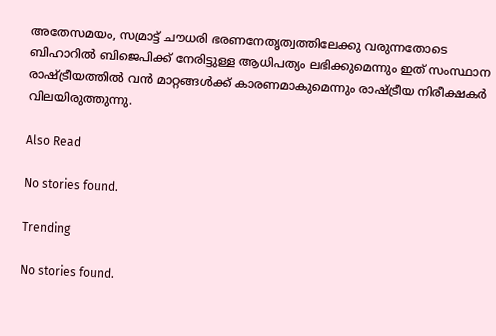അതേസമയം, സമ്രാട്ട് ചൗധരി ഭരണനേതൃത്വത്തിലേക്കു വരുന്നതോടെ ബിഹാറിൽ ബിജെപിക്ക് നേരിട്ടുള്ള ആധിപത്യം ലഭിക്കുമെന്നും ഇത് സംസ്ഥാന രാഷ്ട്രീയത്തിൽ വൻ മാറ്റങ്ങൾക്ക് കാരണമാകുമെന്നും രാഷ്ട്രീയ നിരീക്ഷകർ വിലയിരുത്തുന്നു.

Also Read

No stories found.

Trending

No stories found.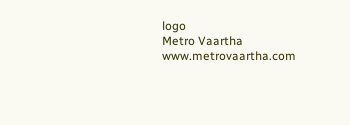logo
Metro Vaartha
www.metrovaartha.com